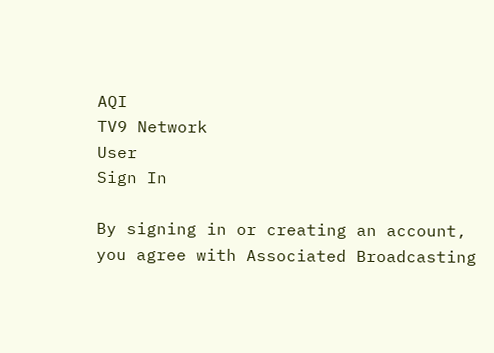AQI
TV9 Network
User
Sign In

By signing in or creating an account, you agree with Associated Broadcasting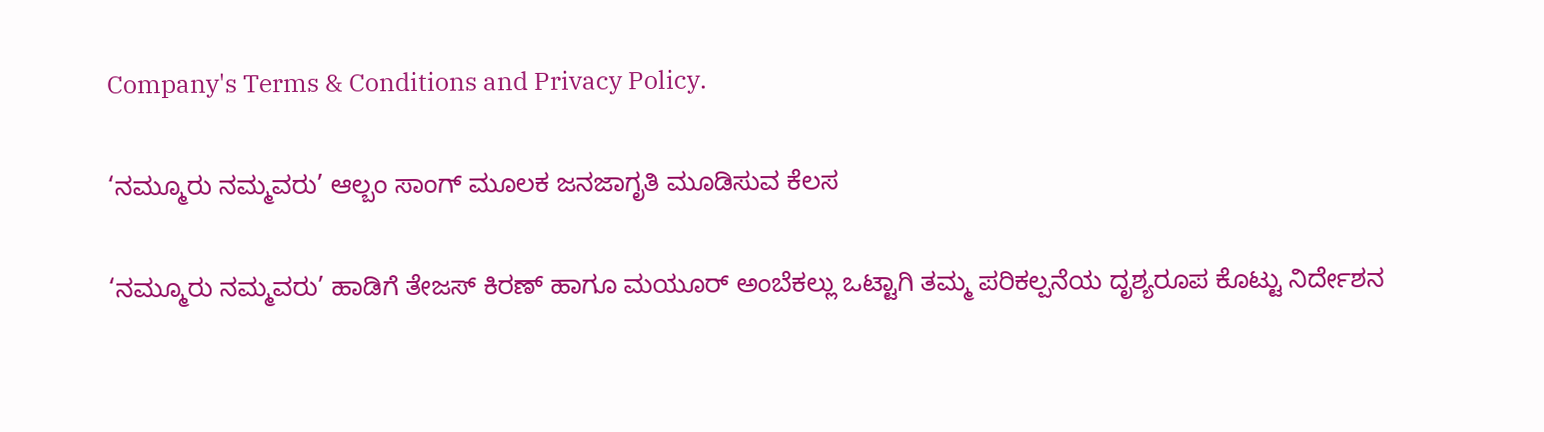Company's Terms & Conditions and Privacy Policy.

‘ನಮ್ಮೂರು ನಮ್ಮವರು’ ಆಲ್ಬಂ ಸಾಂಗ್ ಮೂಲಕ ಜನಜಾಗೃತಿ ಮೂಡಿಸುವ ಕೆಲಸ

‘ನಮ್ಮೂರು ನಮ್ಮವರು’ ಹಾಡಿಗೆ ತೇಜಸ್ ಕಿರಣ್ ಹಾಗೂ ಮಯೂರ್ ಅಂಬೆಕಲ್ಲು ಒಟ್ಟಾಗಿ ತಮ್ಮ ಪರಿಕಲ್ಪನೆಯ ದೃಶ್ಯರೂಪ ಕೊಟ್ಟು ನಿರ್ದೇಶನ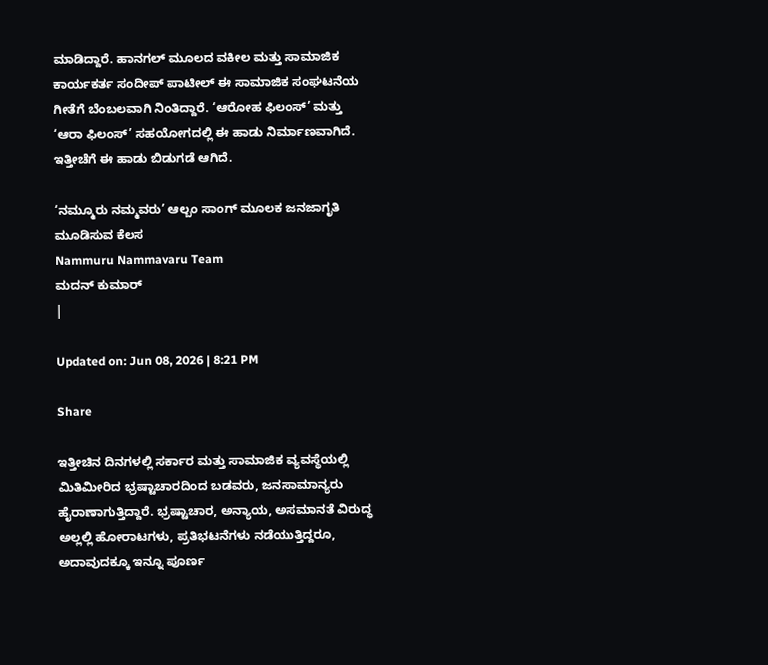ಮಾಡಿದ್ದಾರೆ. ಹಾನಗಲ್ ಮೂಲದ ವಕೀಲ ಮತ್ತು ಸಾಮಾಜಿಕ ಕಾರ್ಯಕರ್ತ ಸಂದೀಪ್ ಪಾಟೀಲ್ ಈ ಸಾಮಾಜಿಕ ಸಂಘಟನೆಯ ಗೀತೆಗೆ ಬೆಂಬಲವಾಗಿ ನಿಂತಿದ್ದಾರೆ. ‘ಆರೋಹ ಫಿಲಂಸ್’ ಮತ್ತು ‘ಆರಾ ಫಿಲಂಸ್’ ಸಹಯೋಗದಲ್ಲಿ ಈ ಹಾಡು ನಿರ್ಮಾಣವಾಗಿದೆ. ಇತ್ತೀಚೆಗೆ ಈ ಹಾಡು ಬಿಡುಗಡೆ ಆಗಿದೆ.

‘ನಮ್ಮೂರು ನಮ್ಮವರು’ ಆಲ್ಬಂ ಸಾಂಗ್ ಮೂಲಕ ಜನಜಾಗೃತಿ ಮೂಡಿಸುವ ಕೆಲಸ
Nammuru Nammavaru Team
ಮದನ್ ಕುಮಾರ್
|

Updated on: Jun 08, 2026 | 8:21 PM

Share

ಇತ್ತೀಚಿನ ದಿನಗಳಲ್ಲಿ ಸರ್ಕಾರ ಮತ್ತು ಸಾಮಾಜಿಕ ವ್ಯವಸ್ಥೆಯಲ್ಲಿ ಮಿತಿಮೀರಿದ ಭ್ರಷ್ಟಾಚಾರದಿಂದ ಬಡವರು, ಜನಸಾಮಾನ್ಯರು ಹೈರಾಣಾಗುತ್ತಿದ್ದಾರೆ. ಭ್ರಷ್ಟಾಚಾರ, ಅನ್ಯಾಯ, ಅಸಮಾನತೆ ವಿರುದ್ಧ ಅಲ್ಲಲ್ಲಿ ಹೋರಾಟಗಳು, ಪ್ರತಿಭಟನೆಗಳು ನಡೆಯುತ್ತಿದ್ದರೂ, ಅದಾವುದಕ್ಕೂ ಇನ್ನೂ ಪೂರ್ಣ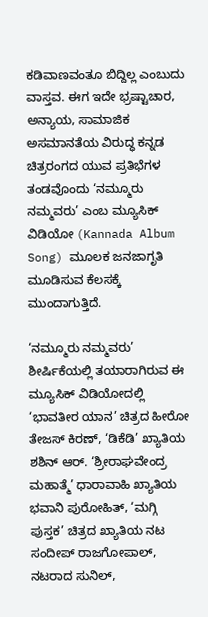ಕಡಿವಾಣವಂತೂ ಬಿದ್ದಿಲ್ಲ ಎಂಬುದು ವಾಸ್ತವ. ಈಗ ಇದೇ ಭ್ರಷ್ಟಾಚಾರ, ಅನ್ಯಾಯ, ಸಾಮಾಜಿಕ ಅಸಮಾನತೆಯ ವಿರುದ್ಧ ಕನ್ನಡ ಚಿತ್ರರಂಗದ ಯುವ ಪ್ರತಿಭೆಗಳ ತಂಡವೊಂದು ‘ನಮ್ಮೂರು ನಮ್ಮವರು’ ಎಂಬ ಮ್ಯೂಸಿಕ್ ವಿಡಿಯೋ (Kannada Album Song) ಮೂಲಕ ಜನಜಾಗೃತಿ ಮೂಡಿಸುವ ಕೆಲಸಕ್ಕೆ ಮುಂದಾಗುತ್ತಿದೆ.

‘ನಮ್ಮೂರು ನಮ್ಮವರು’ ಶೀರ್ಷಿಕೆಯಲ್ಲಿ ತಯಾರಾಗಿರುವ ಈ ಮ್ಯೂಸಿಕ್ ವಿಡಿಯೋದಲ್ಲಿ ‘ಭಾವತೀರ ಯಾನ’ ಚಿತ್ರದ ಹೀರೋ ತೇಜಸ್ ಕಿರಣ್, ‘ಡಿಕೆಡಿ’ ಖ್ಯಾತಿಯ ಶಶಿನ್ ಆರ್. ‘ಶ್ರೀರಾಘವೇಂದ್ರ ಮಹಾತ್ಮೆ’ ಧಾರಾವಾಹಿ ಖ್ಯಾತಿಯ ಭವಾನಿ ಪುರೋಹಿತ್, ‘ಮಗ್ಗಿ ಪುಸ್ತಕ’ ಚಿತ್ರದ ಖ್ಯಾತಿಯ ನಟ ಸಂದೀಪ್ ರಾಜಗೋಪಾಲ್, ನಟರಾದ ಸುನಿಲ್,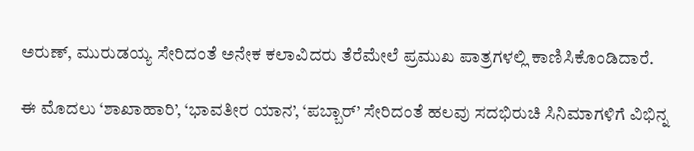ಅರುಣ್, ಮುರುಡಯ್ಯ ಸೇರಿದಂತೆ ಅನೇಕ ಕಲಾವಿದರು ತೆರೆಮೇಲೆ ಪ್ರಮುಖ ಪಾತ್ರಗಳಲ್ಲಿ ಕಾಣಿಸಿಕೊಂಡಿದಾರೆ.

ಈ ಮೊದಲು ‘ಶಾಖಾಹಾರಿ’, ‘ಭಾವತೀರ ಯಾನ’, ‘ಪಬ್ಬಾರ್’ ಸೇರಿದಂತೆ ಹಲವು ಸದಭಿರುಚಿ ಸಿನಿಮಾಗಳಿಗೆ ವಿಭಿನ್ನ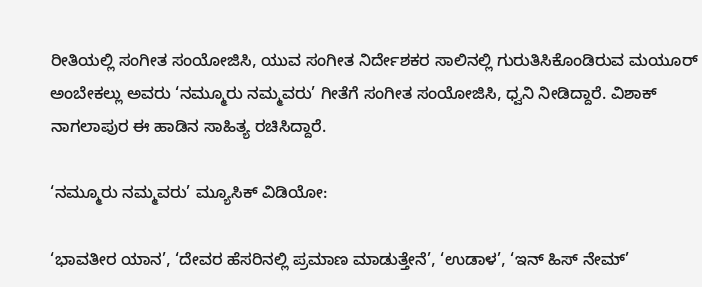ರೀತಿಯಲ್ಲಿ ಸಂಗೀತ ಸಂಯೋಜಿಸಿ, ಯುವ ಸಂಗೀತ ನಿರ್ದೇಶಕರ ಸಾಲಿನಲ್ಲಿ ಗುರುತಿಸಿಕೊಂಡಿರುವ ಮಯೂರ್ ಅಂಬೇಕಲ್ಲು ಅವರು ‘ನಮ್ಮೂರು ನಮ್ಮವರು’ ಗೀತೆಗೆ ಸಂಗೀತ ಸಂಯೋಜಿಸಿ, ಧ್ವನಿ ನೀಡಿದ್ದಾರೆ. ವಿಶಾಕ್ ನಾಗಲಾಪುರ ಈ ಹಾಡಿನ ಸಾಹಿತ್ಯ ರಚಿಸಿದ್ದಾರೆ.

‘ನಮ್ಮೂರು ನಮ್ಮವರು’ ಮ್ಯೂಸಿಕ್ ವಿಡಿಯೋ:

‘ಭಾವತೀರ ಯಾನ’, ‘ದೇವರ ಹೆಸರಿನಲ್ಲಿ ಪ್ರಮಾಣ ಮಾಡುತ್ತೇನೆ’, ‘ಉಡಾಳ’, ‘ಇನ್ ಹಿಸ್ ನೇಮ್’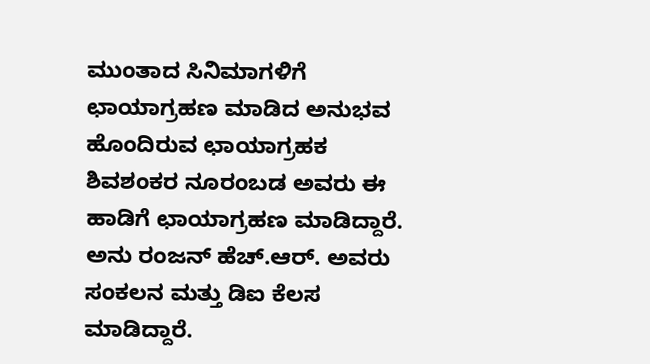ಮುಂತಾದ ಸಿನಿಮಾಗಳಿಗೆ ಛಾಯಾಗ್ರಹಣ ಮಾಡಿದ ಅನುಭವ ಹೊಂದಿರುವ ಛಾಯಾಗ್ರಹಕ ಶಿವಶಂಕರ ನೂರಂಬಡ ಅವರು ಈ ಹಾಡಿಗೆ ಛಾಯಾಗ್ರಹಣ ಮಾಡಿದ್ದಾರೆ. ಅನು ರಂಜನ್ ಹೆಚ್.ಆರ್. ಅವರು ಸಂಕಲನ ಮತ್ತು ಡಿಐ ಕೆಲಸ ಮಾಡಿದ್ದಾರೆ.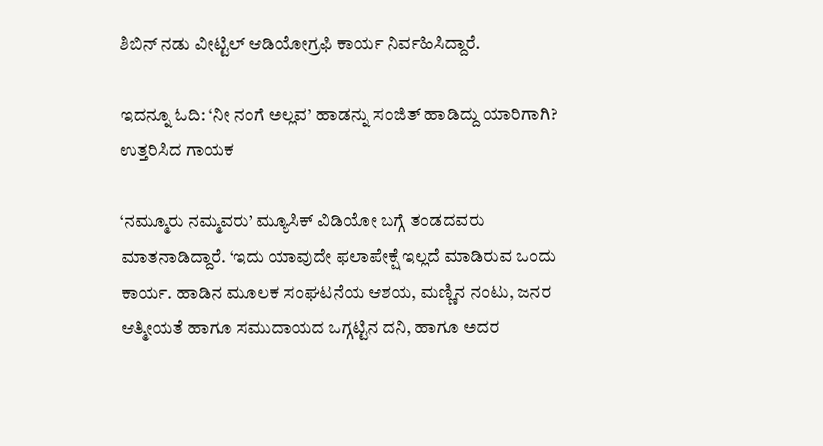ಶಿಬಿನ್ ನಡು ವೀಟ್ಟಿಲ್ ಆಡಿಯೋಗ್ರಫಿ ಕಾರ್ಯ ನಿರ್ವಹಿಸಿದ್ದಾರೆ.

ಇದನ್ನೂ ಓದಿ: ‘ನೀ ನಂಗೆ ಅಲ್ಲವ’ ಹಾಡನ್ನು ಸಂಜಿತ್ ಹಾಡಿದ್ದು ಯಾರಿಗಾಗಿ? ಉತ್ತರಿಸಿದ ಗಾಯಕ

‘ನಮ್ಮೂರು ನಮ್ಮವರು’ ಮ್ಯೂಸಿಕ್ ವಿಡಿಯೋ ಬಗ್ಗೆ ತಂಡದವರು ಮಾತನಾಡಿದ್ದಾರೆ. ‘ಇದು ಯಾವುದೇ ಫಲಾಪೇಕ್ಷೆ ಇಲ್ಲದೆ ಮಾಡಿರುವ ಒಂದು ಕಾರ್ಯ. ಹಾಡಿನ ಮೂಲಕ ಸಂಘಟನೆಯ ಆಶಯ, ಮಣ್ಣಿನ ನಂಟು, ಜನರ ಆತ್ಮೀಯತೆ ಹಾಗೂ ಸಮುದಾಯದ ಒಗ್ಗಟ್ಟಿನ ದನಿ, ಹಾಗೂ ಅದರ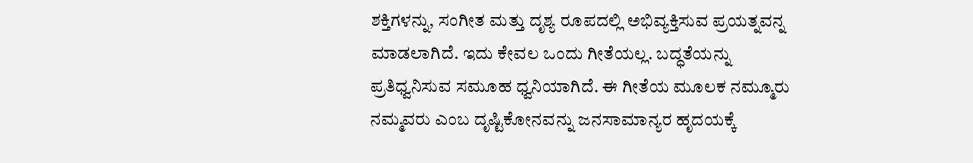ಶಕ್ತಿಗಳನ್ನು, ಸಂಗೀತ ಮತ್ತು ದೃಶ್ಯ ರೂಪದಲ್ಲಿ ಅಭಿವ್ಯಕ್ತಿಸುವ ಪ್ರಯತ್ನವನ್ನ ಮಾಡಲಾಗಿದೆ. ಇದು ಕೇವಲ ಒಂದು ಗೀತೆಯಲ್ಲ. ಬದ್ಧತೆಯನ್ನು ಪ್ರತಿಧ್ವನಿಸುವ ಸಮೂಹ ಧ್ವನಿಯಾಗಿದೆ. ಈ ಗೀತೆಯ ಮೂಲಕ ನಮ್ಮೂರು ನಮ್ಮವರು ಎಂಬ ದೃಷ್ಟಿಕೋನವನ್ನು ಜನಸಾಮಾನ್ಯರ ಹೃದಯಕ್ಕೆ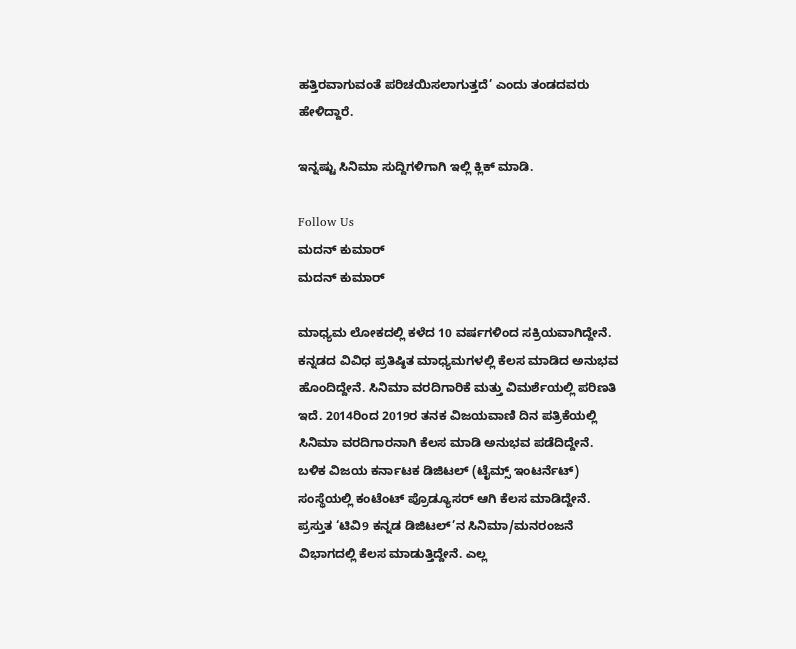ಹತ್ತಿರವಾಗುವಂತೆ ಪರಿಚಯಿಸಲಾಗುತ್ತದೆ’ ಎಂದು ತಂಡದವರು ಹೇಳಿದ್ದಾರೆ.

ಇನ್ನಷ್ಟು ಸಿನಿಮಾ ಸುದ್ದಿಗಳಿಗಾಗಿ ಇಲ್ಲಿ ಕ್ಲಿಕ್ ಮಾಡಿ.

Follow Us
ಮದನ್ ಕುಮಾರ್
ಮದನ್ ಕುಮಾರ್

ಮಾಧ್ಯಮ ಲೋಕದಲ್ಲಿ ಕಳೆದ 10 ವರ್ಷಗಳಿಂದ ಸಕ್ರಿಯವಾಗಿದ್ದೇನೆ. ಕನ್ನಡದ ವಿವಿಧ ಪ್ರತಿಷ್ಠಿತ ಮಾಧ್ಯಮಗಳಲ್ಲಿ ಕೆಲಸ ಮಾಡಿದ ಅನುಭವ ಹೊಂದಿದ್ದೇನೆ. ಸಿನಿಮಾ ವರದಿಗಾರಿಕೆ ಮತ್ತು ವಿಮರ್ಶೆಯಲ್ಲಿ ಪರಿಣತಿ ಇದೆ. 2014ರಿಂದ 2019ರ ತನಕ ವಿಜಯವಾಣಿ ದಿನ ಪತ್ರಿಕೆಯಲ್ಲಿ ಸಿನಿಮಾ ವರದಿಗಾರನಾಗಿ ಕೆಲಸ ಮಾಡಿ ಅನುಭವ ಪಡೆದಿದ್ದೇನೆ. ಬಳಿಕ ವಿಜಯ ಕರ್ನಾಟಕ ಡಿಜಿಟಲ್ (ಟೈಮ್ಸ್ ಇಂಟರ್ನೆಟ್) ಸಂಸ್ಥೆಯಲ್ಲಿ ಕಂಟೆಂಟ್ ಪ್ರೊಡ್ಯೂಸರ್ ಆಗಿ ಕೆಲಸ ಮಾಡಿದ್ದೇನೆ. ಪ್ರಸ್ತುತ ‘ಟಿವಿ9 ಕನ್ನಡ ಡಿಜಿಟಲ್’ನ ಸಿನಿಮಾ/ಮನರಂಜನೆ ವಿಭಾಗದಲ್ಲಿ ಕೆಲಸ ಮಾಡುತ್ತಿದ್ದೇನೆ. ಎಲ್ಲ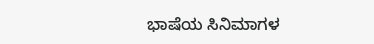ಭಾಷೆಯ ಸಿನಿಮಾಗಳ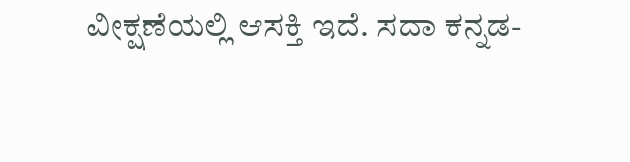ವೀಕ್ಷಣೆಯಲ್ಲಿ ಆಸಕ್ತಿ ಇದೆ. ಸದಾ ಕನ್ನಡ-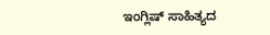ಇಂಗ್ಲಿಷ್ ಸಾಹಿತ್ಯದ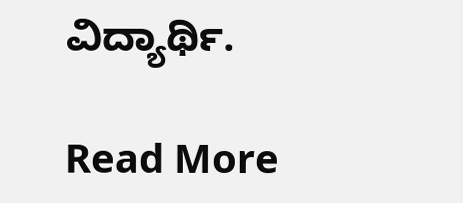ವಿದ್ಯಾರ್ಥಿ.

Read More